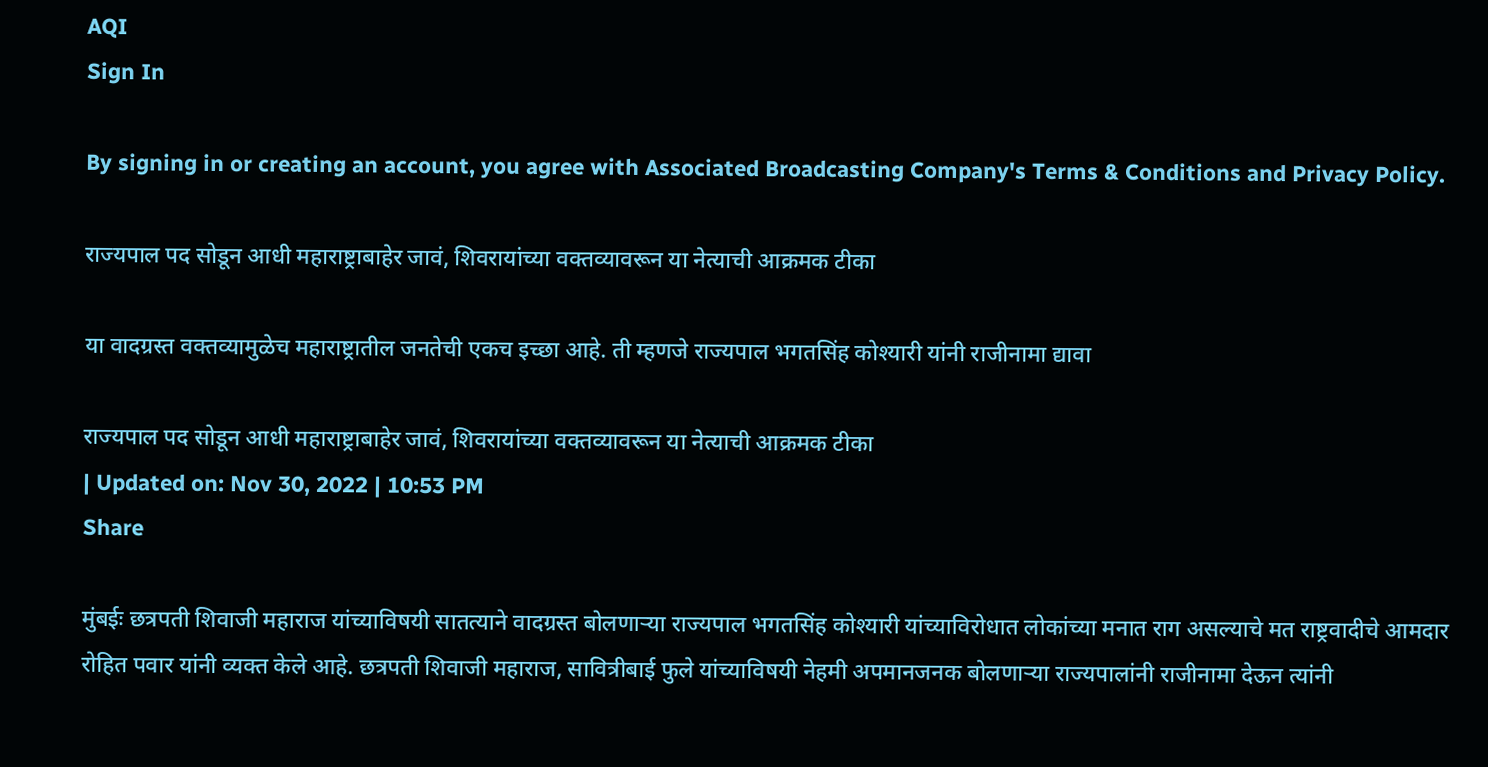AQI
Sign In

By signing in or creating an account, you agree with Associated Broadcasting Company's Terms & Conditions and Privacy Policy.

राज्यपाल पद सोडून आधी महाराष्ट्राबाहेर जावं, शिवरायांच्या वक्तव्यावरून या नेत्याची आक्रमक टीका

या वादग्रस्त वक्तव्यामुळेच महाराष्ट्रातील जनतेची एकच इच्छा आहे. ती म्हणजे राज्यपाल भगतसिंह कोश्यारी यांनी राजीनामा द्यावा

राज्यपाल पद सोडून आधी महाराष्ट्राबाहेर जावं, शिवरायांच्या वक्तव्यावरून या नेत्याची आक्रमक टीका
| Updated on: Nov 30, 2022 | 10:53 PM
Share

मुंबईः छत्रपती शिवाजी महाराज यांच्याविषयी सातत्याने वादग्रस्त बोलणाऱ्या राज्यपाल भगतसिंह कोश्यारी यांच्याविरोधात लोकांच्या मनात राग असल्याचे मत राष्ट्रवादीचे आमदार रोहित पवार यांनी व्यक्त केले आहे. छत्रपती शिवाजी महाराज, सावित्रीबाई फुले यांच्याविषयी नेहमी अपमानजनक बोलणाऱ्या राज्यपालांनी राजीनामा देऊन त्यांनी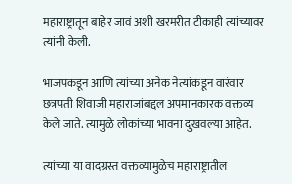महाराष्ट्रातून बाहेर जावं अशी खरमरीत टीकाही त्यांच्यावर त्यांनी केली.

भाजपकडून आणि त्यांच्या अनेक नेत्यांकडून वारंवार छत्रपती शिवाजी महाराजांबद्दल अपमानकारक वक्तव्य केले जाते. त्यामुळे लोकांच्या भावना दुखवल्या आहेत.

त्यांच्या या वादग्रस्त वक्तव्यामुळेच महाराष्ट्रातील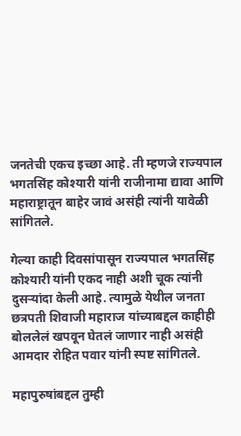जनतेची एकच इच्छा आहे. ती म्हणजे राज्यपाल भगतसिंह कोश्यारी यांनी राजीनामा द्यावा आणि महाराष्ट्रातून बाहेर जावं असंही त्यांनी यावेळी सांगितले.

गेल्या काही दिवसांपासून राज्यपाल भगतसिंह कोश्यारी यांनी एकद नाही अशी चूक त्यांनी दुसऱ्यांदा केली आहे. त्यामुळे येथील जनता छत्रपती शिवाजी महाराज यांच्याबद्दल काहीही बोललेलं खपवून घेतलं जाणार नाही असंही आमदार रोहित पवार यांनी स्पष्ट सांगितले.

महापुरुषांबद्दल तुम्ही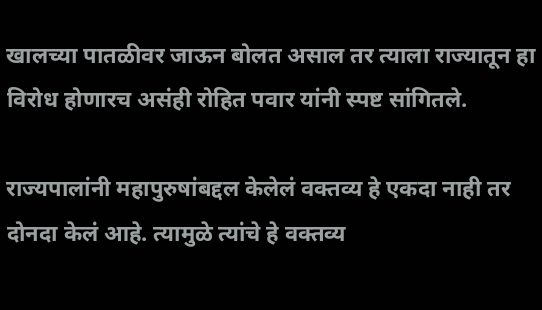खालच्या पातळीवर जाऊन बोलत असाल तर त्याला राज्यातून हा विरोध होणारच असंही रोहित पवार यांनी स्पष्ट सांगितले.

राज्यपालांनी महापुरुषांबद्दल केलेलं वक्तव्य हे एकदा नाही तर दोनदा केलं आहे. त्यामुळे त्यांचे हे वक्तव्य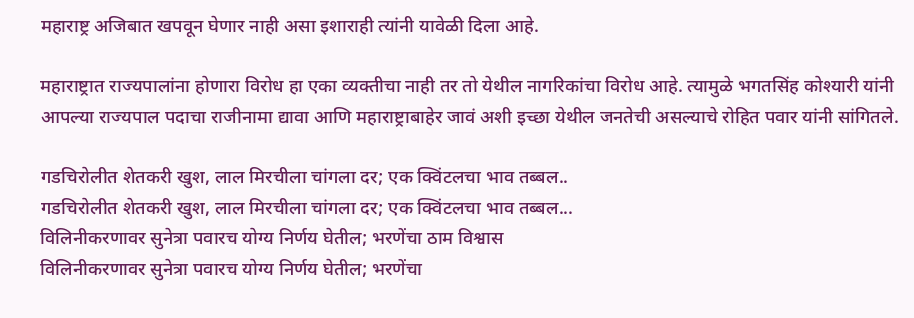महाराष्ट्र अजिबात खपवून घेणार नाही असा इशाराही त्यांनी यावेळी दिला आहे.

महाराष्ट्रात राज्यपालांना होणारा विरोध हा एका व्यक्तीचा नाही तर तो येथील नागरिकांचा विरोध आहे. त्यामुळे भगतसिंह कोश्यारी यांनी आपल्या राज्यपाल पदाचा राजीनामा द्यावा आणि महाराष्ट्राबाहेर जावं अशी इच्छा येथील जनतेची असल्याचे रोहित पवार यांनी सांगितले.

गडचिरोलीत शेतकरी खुश, लाल मिरचीला चांगला दर; एक क्विंटलचा भाव तब्बल..
गडचिरोलीत शेतकरी खुश, लाल मिरचीला चांगला दर; एक क्विंटलचा भाव तब्बल...
विलिनीकरणावर सुनेत्रा पवारच योग्य निर्णय घेतील; भरणेंचा ठाम विश्वास
विलिनीकरणावर सुनेत्रा पवारच योग्य निर्णय घेतील; भरणेंचा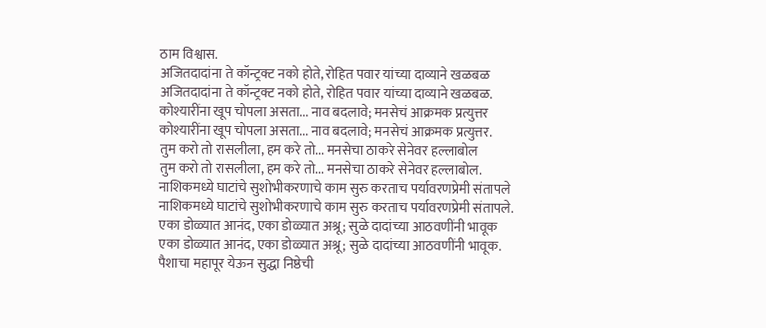ठाम विश्वास.
अजितदादांना ते कॉन्ट्रक्ट नको होते, रोहित पवार यांच्या दाव्याने खळबळ
अजितदादांना ते कॉन्ट्रक्ट नको होते, रोहित पवार यांच्या दाव्याने खळबळ.
कोश्यारींना खूप चोपला असता... नाव बदलावे; मनसेचं आक्रमक प्रत्युत्तर
कोश्यारींना खूप चोपला असता... नाव बदलावे; मनसेचं आक्रमक प्रत्युत्तर.
तुम करो तो रासलीला, हम करे तो... मनसेचा ठाकरे सेनेवर हल्लाबोल
तुम करो तो रासलीला, हम करे तो... मनसेचा ठाकरे सेनेवर हल्लाबोल.
नाशिकमध्ये घाटांचे सुशोभीकरणाचे काम सुरु करताच पर्यावरणप्रेमी संतापले
नाशिकमध्ये घाटांचे सुशोभीकरणाचे काम सुरु करताच पर्यावरणप्रेमी संतापले.
एका डोळ्यात आनंद, एका डोळ्यात अश्रू; सुळे दादांच्या आठवणींनी भावूक
एका डोळ्यात आनंद, एका डोळ्यात अश्रू; सुळे दादांच्या आठवणींनी भावूक.
पैशाचा महापूर येऊन सुद्धा निष्ठेची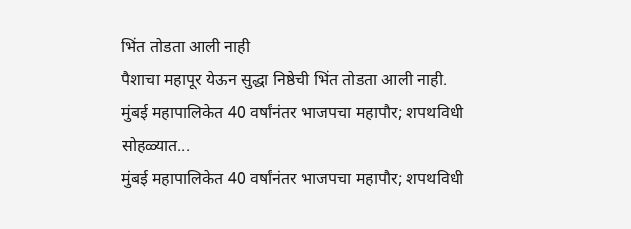भिंत तोडता आली नाही
पैशाचा महापूर येऊन सुद्धा निष्ठेची भिंत तोडता आली नाही.
मुंबई महापालिकेत 40 वर्षांनंतर भाजपचा महापौर; शपथविधी सोहळ्यात...
मुंबई महापालिकेत 40 वर्षांनंतर भाजपचा महापौर; शपथविधी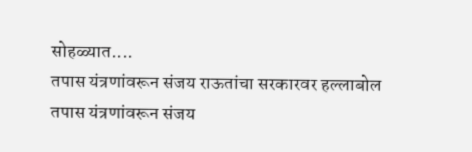सोहळ्यात....
तपास यंत्रणांवरून संजय राऊतांचा सरकारवर हल्लाबोल
तपास यंत्रणांवरून संजय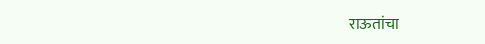राऊतांचा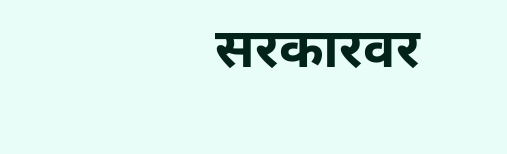सरकारवर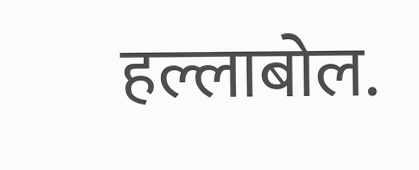हल्लाबोल.